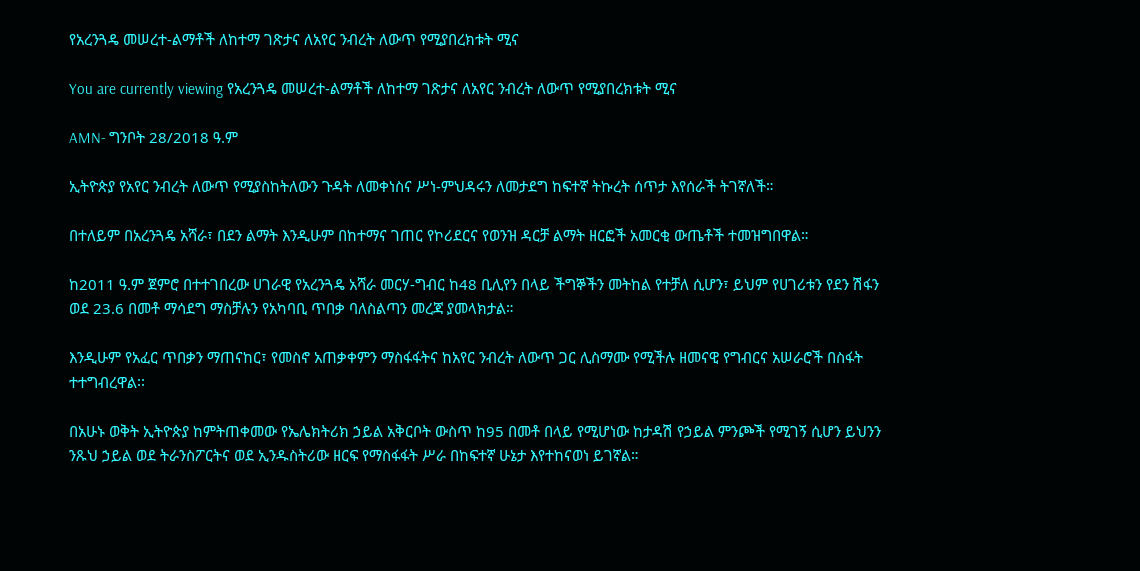የአረንጓዴ መሠረተ-ልማቶች ለከተማ ገጽታና ለአየር ንብረት ለውጥ የሚያበረክቱት ሚና

You are currently viewing የአረንጓዴ መሠረተ-ልማቶች ለከተማ ገጽታና ለአየር ንብረት ለውጥ የሚያበረክቱት ሚና

AMN- ግንቦት 28/2018 ዓ.ም

ኢትዮጵያ የአየር ንብረት ለውጥ የሚያስከትለውን ጉዳት ለመቀነስና ሥነ-ምህዳሩን ለመታደግ ከፍተኛ ትኩረት ሰጥታ እየሰራች ትገኛለች።

በተለይም በአረንጓዴ አሻራ፣ በደን ልማት እንዲሁም በከተማና ገጠር የኮሪደርና የወንዝ ዳርቻ ልማት ዘርፎች አመርቂ ውጤቶች ተመዝግበዋል።

ከ2011 ዓ.ም ጀምሮ በተተገበረው ሀገራዊ የአረንጓዴ አሻራ መርሃ-ግብር ከ48 ቢሊየን በላይ ችግኞችን መትከል የተቻለ ሲሆን፣ ይህም የሀገሪቱን የደን ሽፋን ወደ 23.6 በመቶ ማሳደግ ማስቻሉን የአካባቢ ጥበቃ ባለስልጣን መረጃ ያመላክታል።

እንዲሁም የአፈር ጥበቃን ማጠናከር፣ የመስኖ አጠቃቀምን ማስፋፋትና ከአየር ንብረት ለውጥ ጋር ሊስማሙ የሚችሉ ዘመናዊ የግብርና አሠራሮች በስፋት ተተግብረዋል፡፡

በአሁኑ ወቅት ኢትዮጵያ ከምትጠቀመው የኤሌክትሪክ ኃይል አቅርቦት ውስጥ ከ95 በመቶ በላይ የሚሆነው ከታዳሽ የኃይል ምንጮች የሚገኝ ሲሆን ይህንን ንጹህ ኃይል ወደ ትራንስፖርትና ወደ ኢንዱስትሪው ዘርፍ የማስፋፋት ሥራ በከፍተኛ ሁኔታ እየተከናወነ ይገኛል።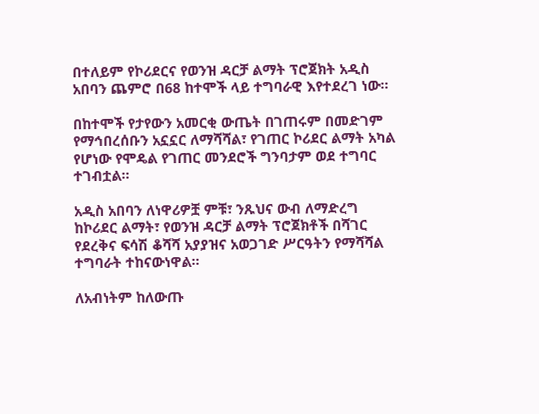በተለይም የኮሪደርና የወንዝ ዳርቻ ልማት ፕሮጀክት አዲስ አበባን ጨምሮ በ68 ከተሞች ላይ ተግባራዊ እየተደረገ ነው።

በከተሞች የታየውን አመርቂ ውጤት በገጠሩም በመድገም የማኅበረሰቡን አኗኗር ለማሻሻል፣ የገጠር ኮሪደር ልማት አካል የሆነው የሞዴል የገጠር መንደሮች ግንባታም ወደ ተግባር ተገብቷል።

አዲስ አበባን ለነዋሪዎቿ ምቹ፣ ንጹህና ውብ ለማድረግ ከኮሪደር ልማት፣ የወንዝ ዳርቻ ልማት ፕሮጀክቶች በሻገር የደረቅና ፍሳሽ ቆሻሻ አያያዝና አወጋገድ ሥርዓትን የማሻሻል ተግባራት ተከናውነዋል።

ለአብነትም ከለውጡ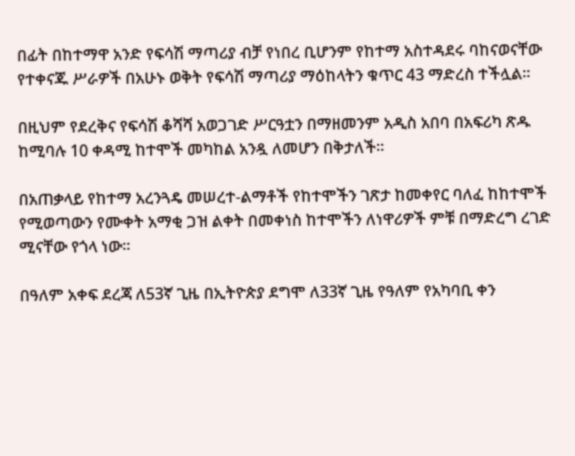በፊት በከተማዋ አንድ የፍሳሽ ማጣሪያ ብቻ የነበረ ቢሆንም የከተማ አስተዳደሩ ባከናወናቸው የተቀናጁ ሥራዎች በአሁኑ ወቅት የፍሳሽ ማጣሪያ ማዕከላትን ቁጥር 43 ማድረስ ተችሏል።

በዚህም የደረቅና የፍሳሽ ቆሻሻ አወጋገድ ሥርዓቷን በማዘመንም አዲስ አበባ በአፍሪካ ጽዱ ከሚባሉ 10 ቀዳሚ ከተሞች መካከል አንዷ ለመሆን በቅታለች።

በአጠቃላይ የከተማ አረንጓዴ መሠረተ-ልማቶች የከተሞችን ገጽታ ከመቀየር ባለፈ ከከተሞች የሚወጣውን የሙቀት አማቂ ጋዝ ልቀት በመቀነስ ከተሞችን ለነዋሪዎች ምቹ በማድረግ ረገድ ሚናቸው የጎላ ነው፡፡

በዓለም አቀፍ ደረጃ ለ53ኛ ጊዜ በኢትዮጵያ ደግሞ ለ33ኛ ጊዜ የዓለም የአካባቢ ቀን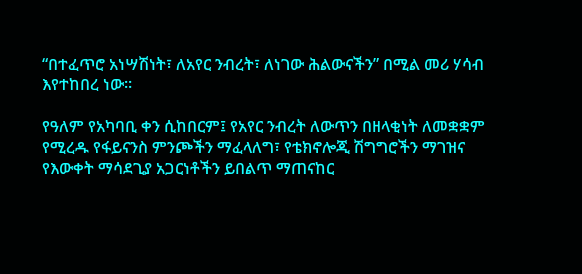“በተፈጥሮ አነሣሽነት፣ ለአየር ንብረት፣ ለነገው ሕልውናችን” በሚል መሪ ሃሳብ እየተከበረ ነው።

የዓለም የአካባቢ ቀን ሲከበርም፤ የአየር ንብረት ለውጥን በዘላቂነት ለመቋቋም የሚረዱ የፋይናንስ ምንጮችን ማፈላለግ፣ የቴክኖሎጂ ሽግግሮችን ማገዝና የእውቀት ማሳደጊያ አጋርነቶችን ይበልጥ ማጠናከር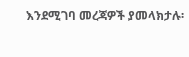እንደሚገባ መረጃዎች ያመላክታሉ፡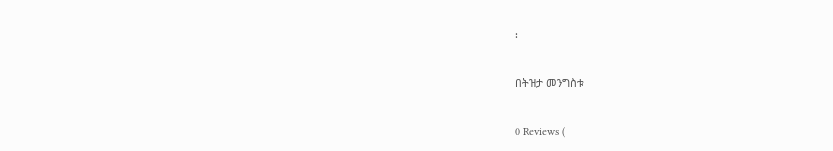፡

በትዝታ መንግስቱ

0 Reviews (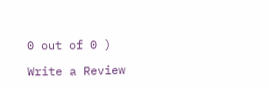0 out of 0 )

Write a Review